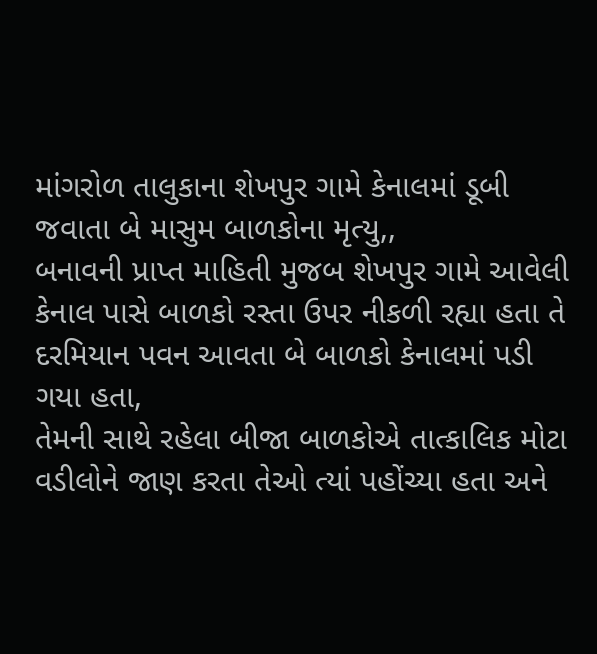માંગરોળ તાલુકાના શેખપુર ગામે કેનાલમાં ડૂબી જવાતા બે માસુમ બાળકોના મૃત્યુ,,
બનાવની પ્રાપ્ત માહિતી મુજબ શેખપુર ગામે આવેલી કેનાલ પાસે બાળકો રસ્તા ઉપર નીકળી રહ્યા હતા તે દરમિયાન પવન આવતા બે બાળકો કેનાલમાં પડી ગયા હતા,
તેમની સાથે રહેલા બીજા બાળકોએ તાત્કાલિક મોટા વડીલોને જાણ કરતા તેઓ ત્યાં પહોંચ્યા હતા અને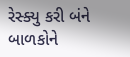રેસ્ક્યુ કરી બંને બાળકોને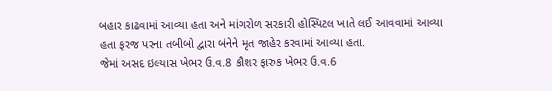બહાર કાઢવામાં આવ્યા હતા અને માંગરોળ સરકારી હોસ્પિટલ ખાતે લઈ આવવામાં આવ્યા હતા ફરજ પરના તબીબો દ્વારા બંનેને મૃત જાહેર કરવામાં આવ્યા હતા.
જેમાં અસદ ઇલ્યાસ ખેભર ઉ.વ.8 કૌશર ફારુક ખેભર ઉ.વ.6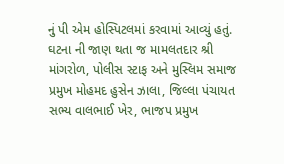નું પી એમ હોસ્પિટલમાં કરવામાં આવ્યું હતું.
ઘટના ની જાણ થતા જ મામલતદાર શ્રી માંગરોળ, પોલીસ સ્ટાફ અને મુસ્લિમ સમાજ પ્રમુખ મોહમદ હુસેન ઝાલા, જિલ્લા પંચાયત સભ્ય વાલભાઈ ખેર, ભાજપ પ્રમુખ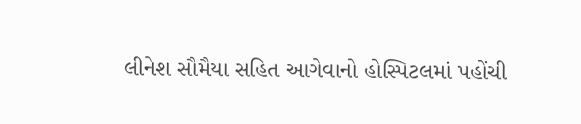લીનેશ સૌમૈયા સહિત આગેવાનો હોસ્પિટલમાં પહોંચી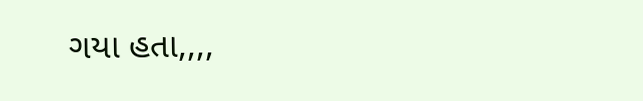ગયા હતા,,,,